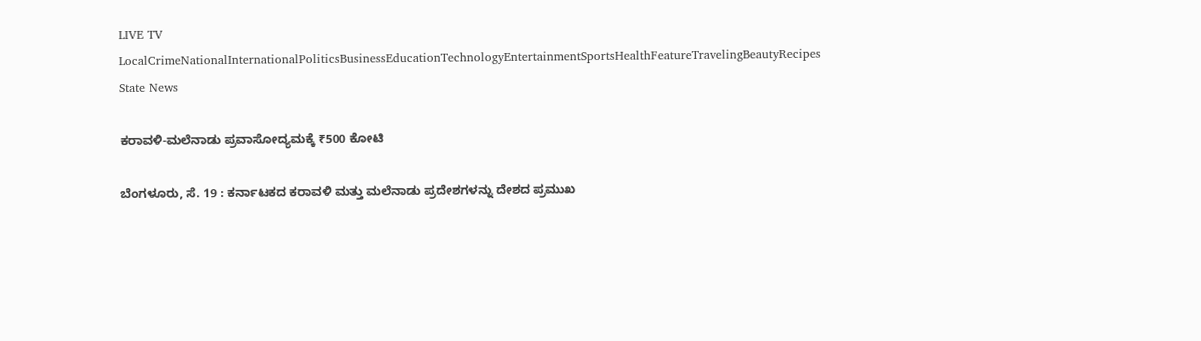LIVE TV LocalCrimeNationalInternationalPoliticsBusinessEducationTechnologyEntertainmentSportsHealthFeatureTravelingBeautyRecipes
State News

ಕರಾವಳಿ-ಮಲೆನಾಡು ಪ್ರವಾಸೋದ್ಯಮಕ್ಕೆ ₹500 ಕೋಟಿ

ಬೆಂಗಳೂರು, ಸೆ. 19 : ಕರ್ನಾಟಕದ ಕರಾವಳಿ ಮತ್ತು ಮಲೆನಾಡು ಪ್ರದೇಶಗಳನ್ನು ದೇಶದ ಪ್ರಮುಖ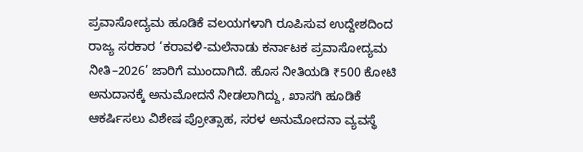ಪ್ರವಾಸೋದ್ಯಮ ಹೂಡಿಕೆ ವಲಯಗಳಾಗಿ ರೂಪಿಸುವ ಉದ್ದೇಶದಿಂದ ರಾಜ್ಯ ಸರಕಾರ ‘ಕರಾವಳಿ-ಮಲೆನಾಡು ಕರ್ನಾಟಕ ಪ್ರವಾಸೋದ್ಯಮ ನೀತಿ–2026’ ಜಾರಿಗೆ ಮುಂದಾಗಿದೆ. ಹೊಸ ನೀತಿಯಡಿ ₹500 ಕೋಟಿ ಅನುದಾನಕ್ಕೆ ಅನುಮೋದನೆ ನೀಡಲಾಗಿದ್ದು, ಖಾಸಗಿ ಹೂಡಿಕೆ ಆಕರ್ಷಿಸಲು ವಿಶೇಷ ಪ್ರೋತ್ಸಾಹ, ಸರಳ ಅನುಮೋದನಾ ವ್ಯವಸ್ಥೆ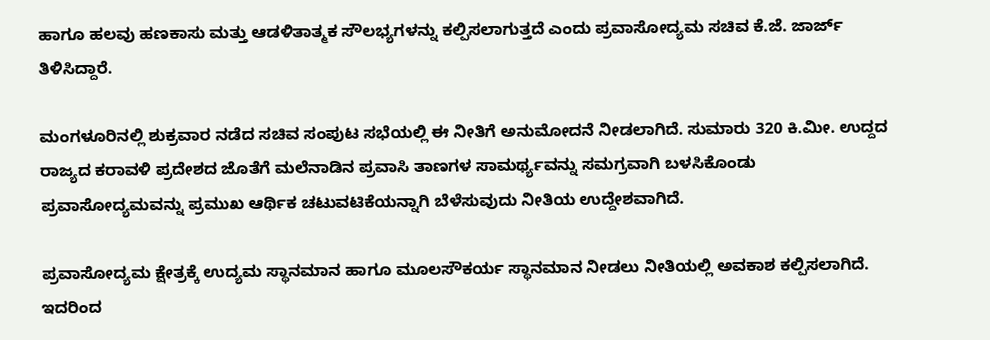ಹಾಗೂ ಹಲವು ಹಣಕಾಸು ಮತ್ತು ಆಡಳಿತಾತ್ಮಕ ಸೌಲಭ್ಯಗಳನ್ನು ಕಲ್ಪಿಸಲಾಗುತ್ತದೆ ಎಂದು ಪ್ರವಾಸೋದ್ಯಮ ಸಚಿವ ಕೆ.ಜೆ. ಜಾರ್ಜ್ ತಿಳಿಸಿದ್ದಾರೆ.

ಮಂಗಳೂರಿನಲ್ಲಿ ಶುಕ್ರವಾರ ನಡೆದ ಸಚಿವ ಸಂಪುಟ ಸಭೆಯಲ್ಲಿ ಈ ನೀತಿಗೆ ಅನುಮೋದನೆ ನೀಡಲಾಗಿದೆ. ಸುಮಾರು 320 ಕಿ.ಮೀ. ಉದ್ದದ ರಾಜ್ಯದ ಕರಾವಳಿ ಪ್ರದೇಶದ ಜೊತೆಗೆ ಮಲೆನಾಡಿನ ಪ್ರವಾಸಿ ತಾಣಗಳ ಸಾಮರ್ಥ್ಯವನ್ನು ಸಮಗ್ರವಾಗಿ ಬಳಸಿಕೊಂಡು ಪ್ರವಾಸೋದ್ಯಮವನ್ನು ಪ್ರಮುಖ ಆರ್ಥಿಕ ಚಟುವಟಿಕೆಯನ್ನಾಗಿ ಬೆಳೆಸುವುದು ನೀತಿಯ ಉದ್ದೇಶವಾಗಿದೆ.

ಪ್ರವಾಸೋದ್ಯಮ ಕ್ಷೇತ್ರಕ್ಕೆ ಉದ್ಯಮ ಸ್ಥಾನಮಾನ ಹಾಗೂ ಮೂಲಸೌಕರ್ಯ ಸ್ಥಾನಮಾನ ನೀಡಲು ನೀತಿಯಲ್ಲಿ ಅವಕಾಶ ಕಲ್ಪಿಸಲಾಗಿದೆ. ಇದರಿಂದ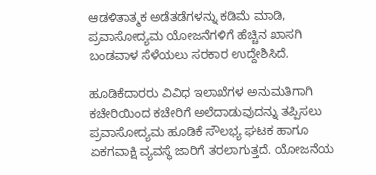ಆಡಳಿತಾತ್ಮಕ ಅಡೆತಡೆಗಳನ್ನು ಕಡಿಮೆ ಮಾಡಿ, ಪ್ರವಾಸೋದ್ಯಮ ಯೋಜನೆಗಳಿಗೆ ಹೆಚ್ಚಿನ ಖಾಸಗಿ ಬಂಡವಾಳ ಸೆಳೆಯಲು ಸರಕಾರ ಉದ್ದೇಶಿಸಿದೆ.

ಹೂಡಿಕೆದಾರರು ವಿವಿಧ ಇಲಾಖೆಗಳ ಅನುಮತಿಗಾಗಿ ಕಚೇರಿಯಿಂದ ಕಚೇರಿಗೆ ಅಲೆದಾಡುವುದನ್ನು ತಪ್ಪಿಸಲು ಪ್ರವಾಸೋದ್ಯಮ ಹೂಡಿಕೆ ಸೌಲಭ್ಯ ಘಟಕ ಹಾಗೂ ಏಕಗವಾಕ್ಷಿ ವ್ಯವಸ್ಥೆ ಜಾರಿಗೆ ತರಲಾಗುತ್ತದೆ. ಯೋಜನೆಯ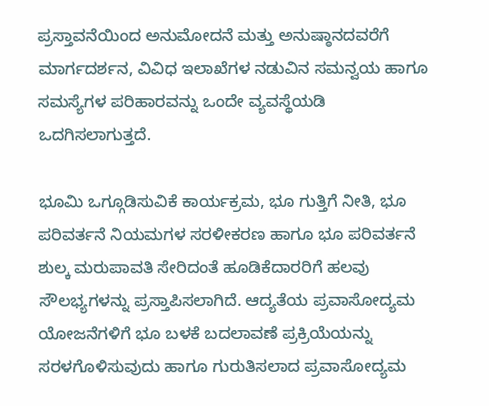ಪ್ರಸ್ತಾವನೆಯಿಂದ ಅನುಮೋದನೆ ಮತ್ತು ಅನುಷ್ಠಾನದವರೆಗೆ ಮಾರ್ಗದರ್ಶನ, ವಿವಿಧ ಇಲಾಖೆಗಳ ನಡುವಿನ ಸಮನ್ವಯ ಹಾಗೂ ಸಮಸ್ಯೆಗಳ ಪರಿಹಾರವನ್ನು ಒಂದೇ ವ್ಯವಸ್ಥೆಯಡಿ ಒದಗಿಸಲಾಗುತ್ತದೆ.

ಭೂಮಿ ಒಗ್ಗೂಡಿಸುವಿಕೆ ಕಾರ್ಯಕ್ರಮ, ಭೂ ಗುತ್ತಿಗೆ ನೀತಿ, ಭೂ ಪರಿವರ್ತನೆ ನಿಯಮಗಳ ಸರಳೀಕರಣ ಹಾಗೂ ಭೂ ಪರಿವರ್ತನೆ ಶುಲ್ಕ ಮರುಪಾವತಿ ಸೇರಿದಂತೆ ಹೂಡಿಕೆದಾರರಿಗೆ ಹಲವು ಸೌಲಭ್ಯಗಳನ್ನು ಪ್ರಸ್ತಾಪಿಸಲಾಗಿದೆ. ಆದ್ಯತೆಯ ಪ್ರವಾಸೋದ್ಯಮ ಯೋಜನೆಗಳಿಗೆ ಭೂ ಬಳಕೆ ಬದಲಾವಣೆ ಪ್ರಕ್ರಿಯೆಯನ್ನು ಸರಳಗೊಳಿಸುವುದು ಹಾಗೂ ಗುರುತಿಸಲಾದ ಪ್ರವಾಸೋದ್ಯಮ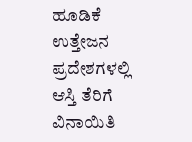ಹೂಡಿಕೆ ಉತ್ತೇಜನ ಪ್ರದೇಶಗಳಲ್ಲಿ ಆಸ್ತಿ ತೆರಿಗೆ ವಿನಾಯಿತಿ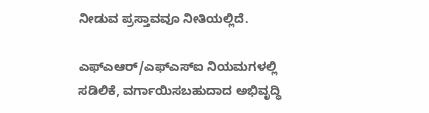ನೀಡುವ ಪ್ರಸ್ತಾವವೂ ನೀತಿಯಲ್ಲಿದೆ.

ಎಫ್‌ಎಆರ್‌/ಎಫ್‌ಎಸ್‌ಐ ನಿಯಮಗಳಲ್ಲಿ ಸಡಿಲಿಕೆ, ವರ್ಗಾಯಿಸಬಹುದಾದ ಅಭಿವೃದ್ಧಿ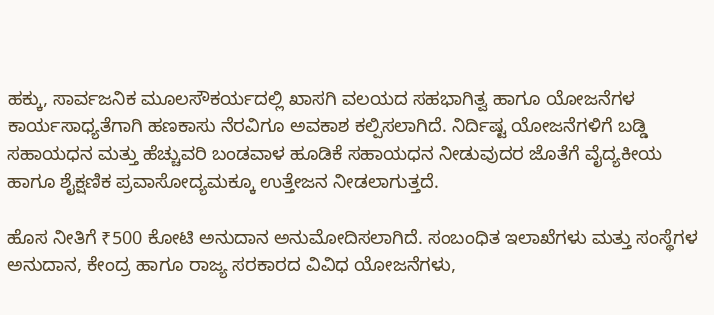ಹಕ್ಕು, ಸಾರ್ವಜನಿಕ ಮೂಲಸೌಕರ್ಯದಲ್ಲಿ ಖಾಸಗಿ ವಲಯದ ಸಹಭಾಗಿತ್ವ ಹಾಗೂ ಯೋಜನೆಗಳ ಕಾರ್ಯಸಾಧ್ಯತೆಗಾಗಿ ಹಣಕಾಸು ನೆರವಿಗೂ ಅವಕಾಶ ಕಲ್ಪಿಸಲಾಗಿದೆ. ನಿರ್ದಿಷ್ಟ ಯೋಜನೆಗಳಿಗೆ ಬಡ್ಡಿ ಸಹಾಯಧನ ಮತ್ತು ಹೆಚ್ಚುವರಿ ಬಂಡವಾಳ ಹೂಡಿಕೆ ಸಹಾಯಧನ ನೀಡುವುದರ ಜೊತೆಗೆ ವೈದ್ಯಕೀಯ ಹಾಗೂ ಶೈಕ್ಷಣಿಕ ಪ್ರವಾಸೋದ್ಯಮಕ್ಕೂ ಉತ್ತೇಜನ ನೀಡಲಾಗುತ್ತದೆ.

ಹೊಸ ನೀತಿಗೆ ₹500 ಕೋಟಿ ಅನುದಾನ ಅನುಮೋದಿಸಲಾಗಿದೆ. ಸಂಬಂಧಿತ ಇಲಾಖೆಗಳು ಮತ್ತು ಸಂಸ್ಥೆಗಳ ಅನುದಾನ, ಕೇಂದ್ರ ಹಾಗೂ ರಾಜ್ಯ ಸರಕಾರದ ವಿವಿಧ ಯೋಜನೆಗಳು,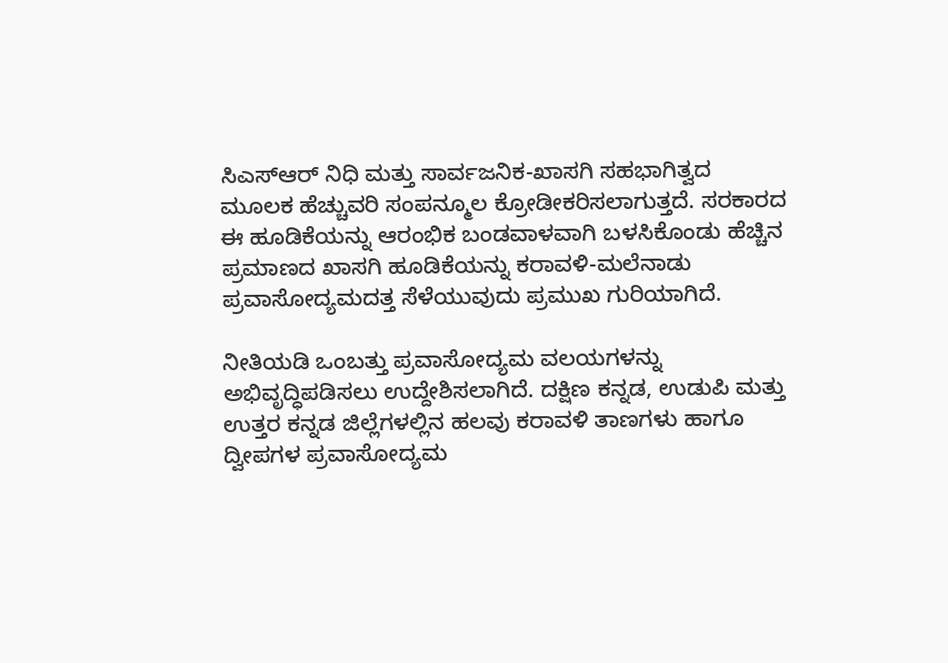ಸಿಎಸ್‌ಆರ್‌ ನಿಧಿ ಮತ್ತು ಸಾರ್ವಜನಿಕ-ಖಾಸಗಿ ಸಹಭಾಗಿತ್ವದ ಮೂಲಕ ಹೆಚ್ಚುವರಿ ಸಂಪನ್ಮೂಲ ಕ್ರೋಡೀಕರಿಸಲಾಗುತ್ತದೆ. ಸರಕಾರದ ಈ ಹೂಡಿಕೆಯನ್ನು ಆರಂಭಿಕ ಬಂಡವಾಳವಾಗಿ ಬಳಸಿಕೊಂಡು ಹೆಚ್ಚಿನ ಪ್ರಮಾಣದ ಖಾಸಗಿ ಹೂಡಿಕೆಯನ್ನು ಕರಾವಳಿ-ಮಲೆನಾಡು ಪ್ರವಾಸೋದ್ಯಮದತ್ತ ಸೆಳೆಯುವುದು ಪ್ರಮುಖ ಗುರಿಯಾಗಿದೆ.

ನೀತಿಯಡಿ ಒಂಬತ್ತು ಪ್ರವಾಸೋದ್ಯಮ ವಲಯಗಳನ್ನು ಅಭಿವೃದ್ಧಿಪಡಿಸಲು ಉದ್ದೇಶಿಸಲಾಗಿದೆ. ದಕ್ಷಿಣ ಕನ್ನಡ, ಉಡುಪಿ ಮತ್ತು ಉತ್ತರ ಕನ್ನಡ ಜಿಲ್ಲೆಗಳಲ್ಲಿನ ಹಲವು ಕರಾವಳಿ ತಾಣಗಳು ಹಾಗೂ ದ್ವೀಪಗಳ ಪ್ರವಾಸೋದ್ಯಮ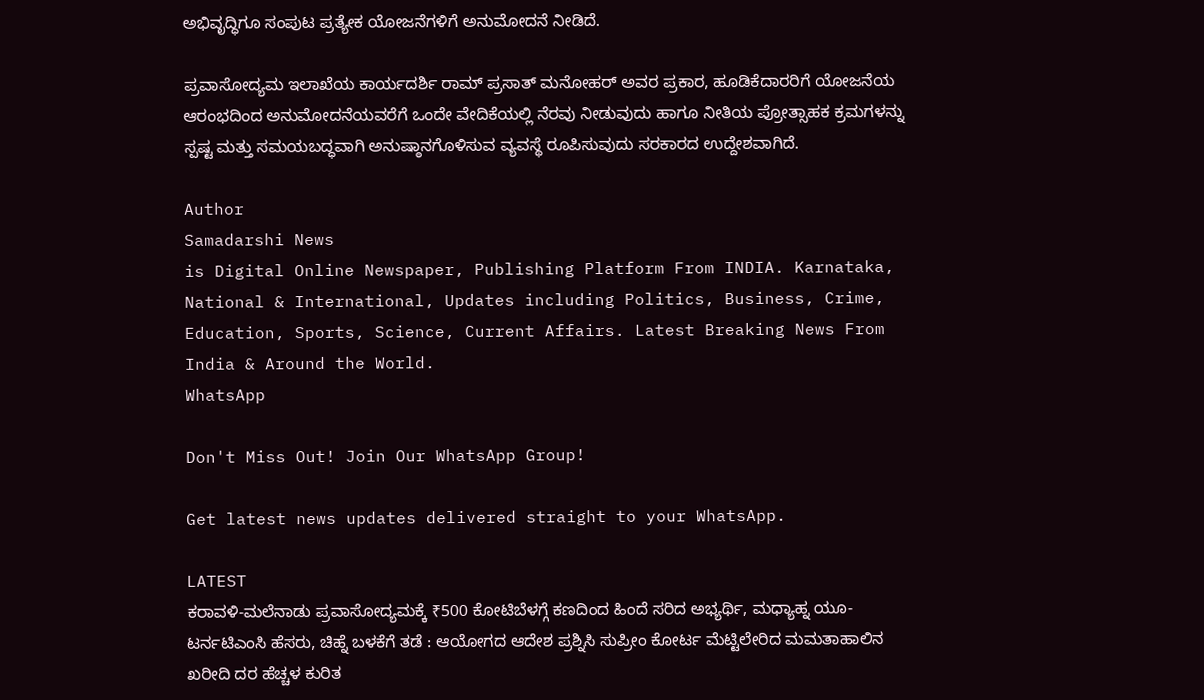ಅಭಿವೃದ್ಧಿಗೂ ಸಂಪುಟ ಪ್ರತ್ಯೇಕ ಯೋಜನೆಗಳಿಗೆ ಅನುಮೋದನೆ ನೀಡಿದೆ.

ಪ್ರವಾಸೋದ್ಯಮ ಇಲಾಖೆಯ ಕಾರ್ಯದರ್ಶಿ ರಾಮ್ ಪ್ರಸಾತ್ ಮನೋಹರ್ ಅವರ ಪ್ರಕಾರ, ಹೂಡಿಕೆದಾರರಿಗೆ ಯೋಜನೆಯ ಆರಂಭದಿಂದ ಅನುಮೋದನೆಯವರೆಗೆ ಒಂದೇ ವೇದಿಕೆಯಲ್ಲಿ ನೆರವು ನೀಡುವುದು ಹಾಗೂ ನೀತಿಯ ಪ್ರೋತ್ಸಾಹಕ ಕ್ರಮಗಳನ್ನು ಸ್ಪಷ್ಟ ಮತ್ತು ಸಮಯಬದ್ಧವಾಗಿ ಅನುಷ್ಠಾನಗೊಳಿಸುವ ವ್ಯವಸ್ಥೆ ರೂಪಿಸುವುದು ಸರಕಾರದ ಉದ್ದೇಶವಾಗಿದೆ.

Author
Samadarshi News
is Digital Online Newspaper, Publishing Platform From INDIA. Karnataka, National & International, Updates including Politics, Business, Crime, Education, Sports, Science, Current Affairs. Latest Breaking News From India & Around the World.
WhatsApp

Don't Miss Out! Join Our WhatsApp Group!

Get latest news updates delivered straight to your WhatsApp.

LATEST
ಕರಾವಳಿ-ಮಲೆನಾಡು ಪ್ರವಾಸೋದ್ಯಮಕ್ಕೆ ₹500 ಕೋಟಿಬೆಳಗ್ಗೆ ಕಣದಿಂದ ಹಿಂದೆ ಸರಿದ ಅಭ್ಯರ್ಥಿ, ಮಧ್ಯಾಹ್ನ ಯೂ-ಟರ್ನಟಿಎಂಸಿ ಹೆಸರು, ಚಿಹ್ನೆ ಬಳಕೆಗೆ ತಡೆ : ಆಯೋಗದ ಆದೇಶ ಪ್ರಶ್ನಿಸಿ ಸುಪ್ರೀಂ ಕೋರ್ಟ ಮೆಟ್ಟಿಲೇರಿದ ಮಮತಾಹಾಲಿನ ಖರೀದಿ ದರ ಹೆಚ್ಚಳ ಕುರಿತ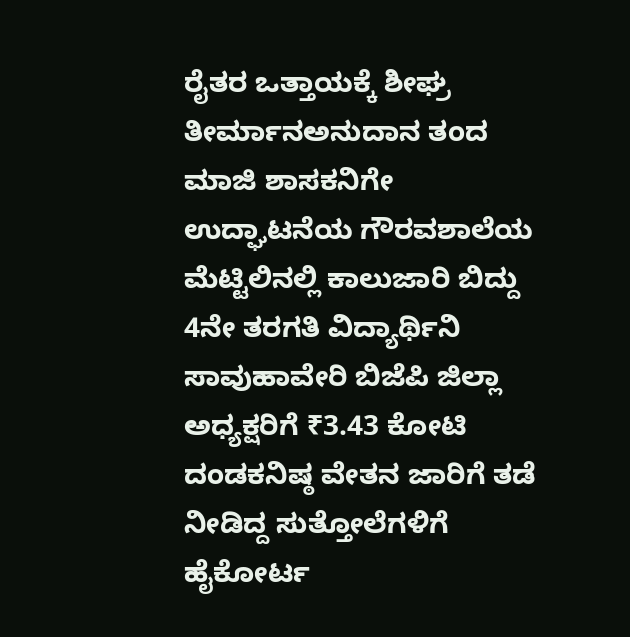ರೈತರ ಒತ್ತಾಯಕ್ಕೆ ಶೀಘ್ರ ತೀರ್ಮಾನಅನುದಾನ ತಂದ ಮಾಜಿ ಶಾಸಕನಿಗೇ ಉದ್ಘಾಟನೆಯ ಗೌರವಶಾಲೆಯ ಮೆಟ್ಟಿಲಿನಲ್ಲಿ ಕಾಲುಜಾರಿ ಬಿದ್ದು 4ನೇ ತರಗತಿ ವಿದ್ಯಾರ್ಥಿನಿ ಸಾವುಹಾವೇರಿ ಬಿಜೆಪಿ ಜಿಲ್ಲಾ ಅಧ್ಯಕ್ಷರಿಗೆ ₹3.43 ಕೋಟಿ ದಂಡಕನಿಷ್ಠ ವೇತನ ಜಾರಿಗೆ ತಡೆ ನೀಡಿದ್ದ ಸುತ್ತೋಲೆಗಳಿಗೆ ಹೈಕೋರ್ಟ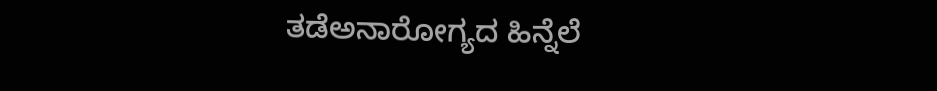ತಡೆಅನಾರೋಗ್ಯದ ಹಿನ್ನೆಲೆ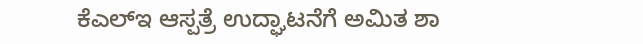ಕೆಎಲ್‌ಇ ಆಸ್ಪತ್ರೆ ಉದ್ಘಾಟನೆಗೆ ಅಮಿತ ಶಾ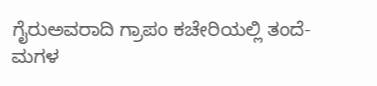ಗೈರುಅವರಾದಿ ಗ್ರಾಪಂ ಕಚೇರಿಯಲ್ಲಿ ತಂದೆ-ಮಗಳ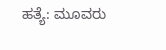ಹತ್ಯೆ: ಮೂವರು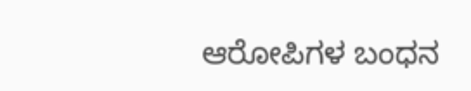ಆರೋಪಿಗಳ ಬಂಧನ